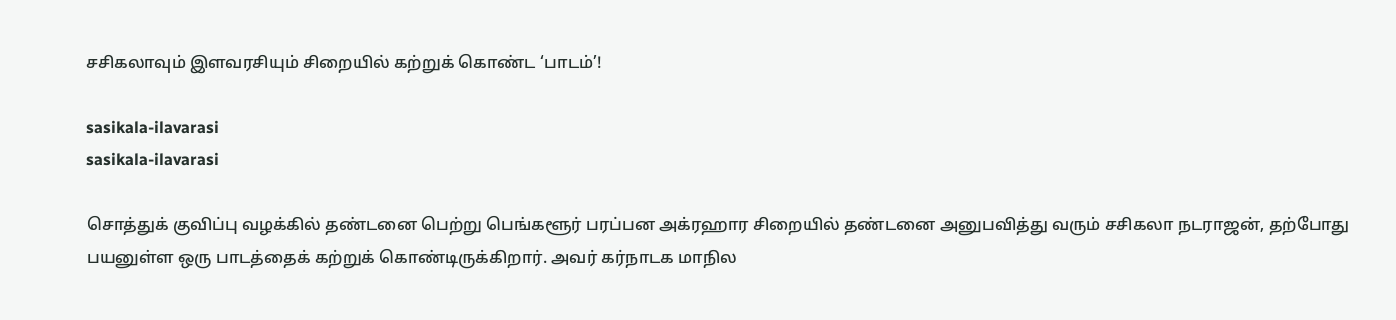சசிகலாவும் இளவரசியும் சிறையில் கற்றுக் கொண்ட ‘பாடம்’!

sasikala-ilavarasi
sasikala-ilavarasi

சொத்துக் குவிப்பு வழக்கில் தண்டனை பெற்று பெங்களூர் பரப்பன அக்ரஹார சிறையில் தண்டனை அனுபவித்து வரும் சசிகலா நடராஜன், தற்போது பயனுள்ள ஒரு பாடத்தைக் கற்றுக் கொண்டிருக்கிறார். அவர் கர்நாடக மாநில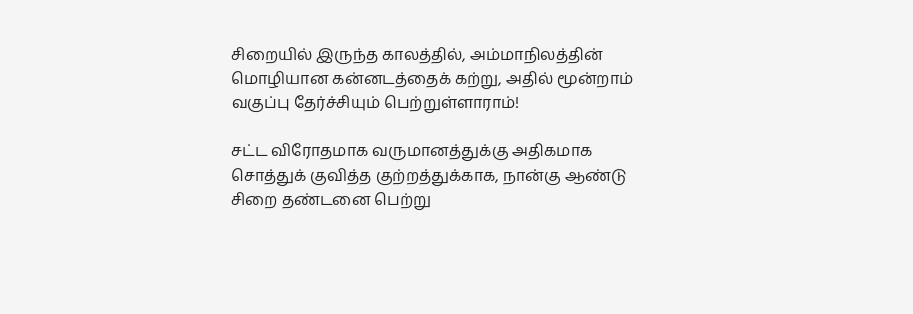சிறையில் இருந்த காலத்தில், அம்மாநிலத்தின் மொழியான கன்னடத்தைக் கற்று, அதில் மூன்றாம் வகுப்பு தேர்ச்சியும் பெற்றுள்ளாராம்!

சட்ட விரோதமாக வருமானத்துக்கு அதிகமாக சொத்துக் குவித்த குற்றத்துக்காக, நான்கு ஆண்டு சிறை தண்டனை பெற்று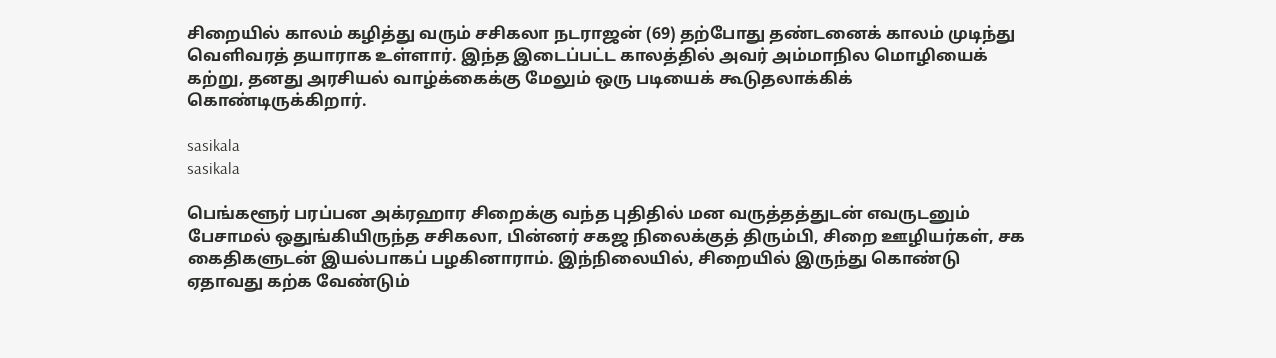சிறையில் காலம் கழித்து வரும் சசிகலா நடராஜன் (69) தற்போது தண்டனைக் காலம் முடிந்து வெளிவரத் தயாராக உள்ளார். இந்த இடைப்பட்ட காலத்தில் அவர் அம்மாநில மொழியைக் கற்று, தனது அரசியல் வாழ்க்கைக்கு மேலும் ஒரு படியைக் கூடுதலாக்கிக் கொண்டிருக்கிறார்.

sasikala
sasikala

பெங்களூர் பரப்பன அக்ரஹார சிறைக்கு வந்த புதிதில் மன வருத்தத்துடன் எவருடனும் பேசாமல் ஒதுங்கியிருந்த சசிகலா, பின்னர் சகஜ நிலைக்குத் திரும்பி, சிறை ஊழியர்கள், சக கைதிகளுடன் இயல்பாகப் பழகினாராம். இந்நிலையில், சிறையில் இருந்து கொண்டு ஏதாவது கற்க வேண்டும்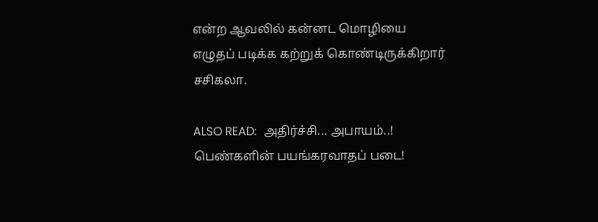என்ற ஆவலில் கன்னட மொழியை எழுதப் படிக்க கற்றுக் கொண்டிருக்கிறார் சசிகலா.

ALSO READ:  அதிர்ச்சி... அபாயம்..! பெண்களின் பயங்கரவாதப் படை!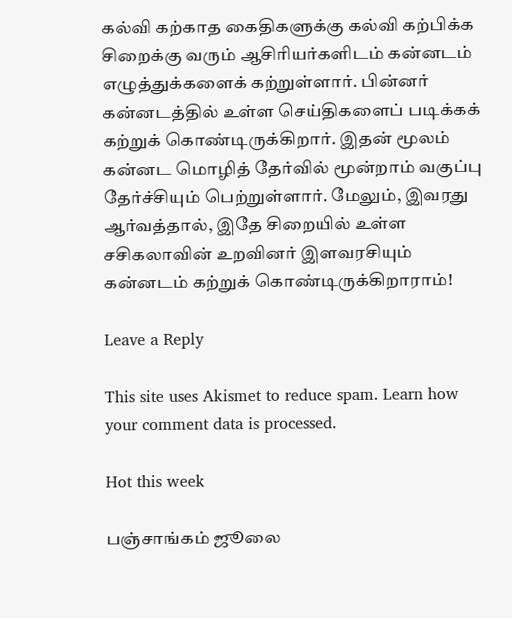கல்வி கற்காத கைதிகளுக்கு கல்வி கற்பிக்க சிறைக்கு வரும் ஆசிரியர்களிடம் கன்னடம் எழுத்துக்களைக் கற்றுள்ளார். பின்னர் கன்னடத்தில் உள்ள செய்திகளைப் படிக்கக் கற்றுக் கொண்டிருக்கிறார். இதன் மூலம் கன்னட மொழித் தேர்வில் மூன்றாம் வகுப்பு தேர்ச்சியும் பெற்றுள்ளார். மேலும், இவரது ஆர்வத்தால், இதே சிறையில் உள்ள சசிகலாவின் உறவினர் இளவரசியும் கன்னடம் கற்றுக் கொண்டிருக்கிறாராம்!

Leave a Reply

This site uses Akismet to reduce spam. Learn how your comment data is processed.

Hot this week

பஞ்சாங்கம் ஜூலை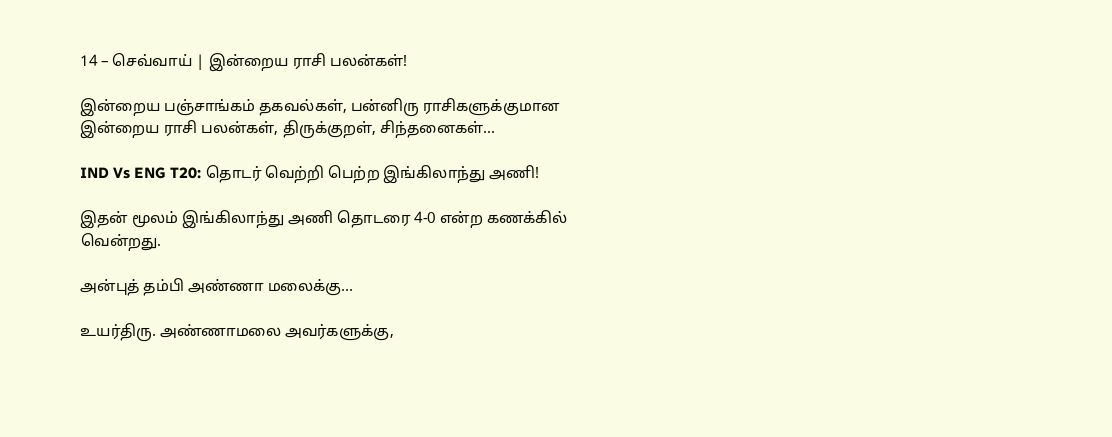14 – செவ்வாய் | இன்றைய ராசி பலன்கள்!

இன்றைய பஞ்சாங்கம் தகவல்கள், பன்னிரு ராசிகளுக்குமான இன்றைய ராசி பலன்கள், திருக்குறள், சிந்தனைகள்...

IND Vs ENG T20: தொடர் வெற்றி பெற்ற இங்கிலாந்து அணி!

இதன் மூலம் இங்கிலாந்து அணி தொடரை 4-0 என்ற கணக்கில் வென்றது.

அன்புத் தம்பி அண்ணா மலைக்கு…

உயர்திரு. அண்ணாமலை அவர்களுக்கு,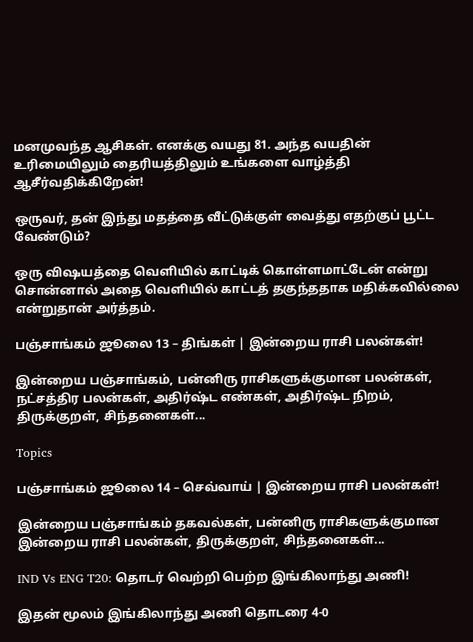மனமுவந்த ஆசிகள். எனக்கு வயது 81. அந்த வயதின் உரிமையிலும் தைரியத்திலும் உங்களை வாழ்த்தி ஆசீர்வதிக்கிறேன்!

ஒருவர், தன் இந்து மதத்தை வீட்டுக்குள் வைத்து எதற்குப் பூட்ட வேண்டும்?

ஒரு விஷயத்தை வெளியில் காட்டிக் கொள்ளமாட்டேன் என்று சொன்னால் அதை வெளியில் காட்டத் தகுந்ததாக மதிக்கவில்லை என்றுதான் அர்த்தம்.

பஞ்சாங்கம் ஜூலை 13 – திங்கள் | இன்றைய ராசி பலன்கள்!

இன்றைய பஞ்சாங்கம், பன்னிரு ராசிகளுக்குமான பலன்கள், நட்சத்திர பலன்கள், அதிர்ஷ்ட எண்கள், அதிர்ஷ்ட நிறம், திருக்குறள், சிந்தனைகள்...

Topics

பஞ்சாங்கம் ஜூலை 14 – செவ்வாய் | இன்றைய ராசி பலன்கள்!

இன்றைய பஞ்சாங்கம் தகவல்கள், பன்னிரு ராசிகளுக்குமான இன்றைய ராசி பலன்கள், திருக்குறள், சிந்தனைகள்...

IND Vs ENG T20: தொடர் வெற்றி பெற்ற இங்கிலாந்து அணி!

இதன் மூலம் இங்கிலாந்து அணி தொடரை 4-0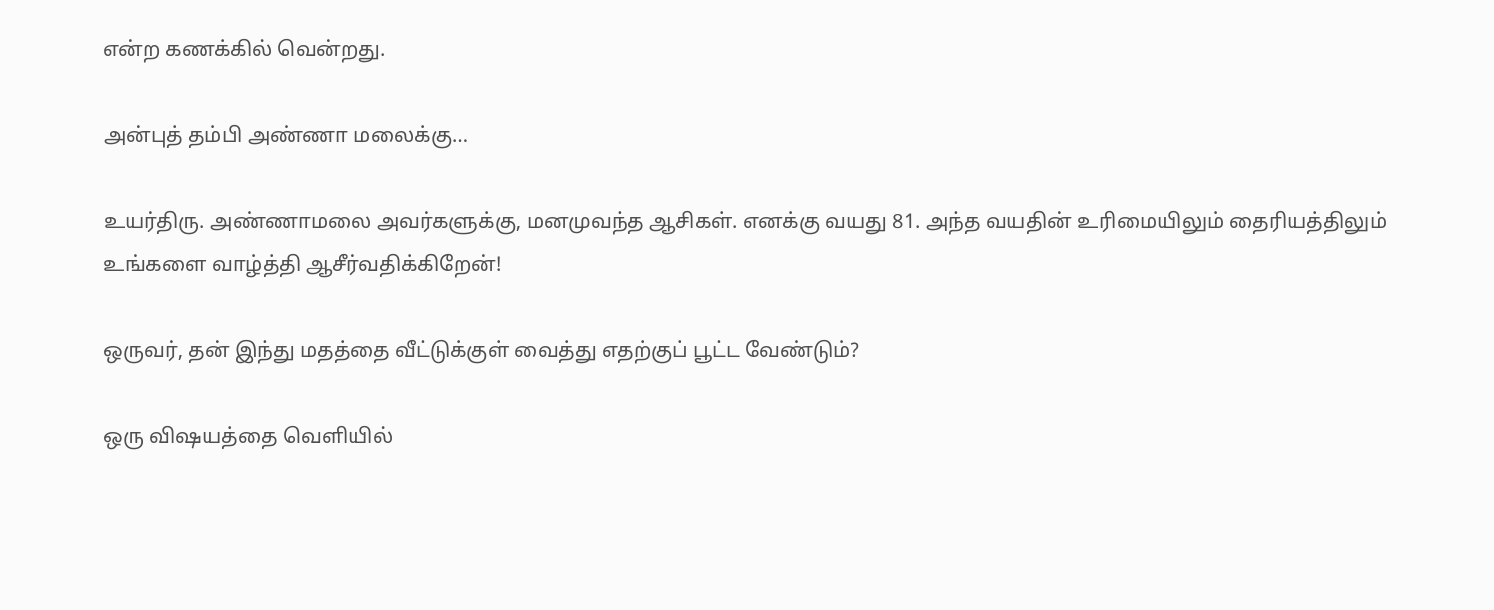என்ற கணக்கில் வென்றது.

அன்புத் தம்பி அண்ணா மலைக்கு…

உயர்திரு. அண்ணாமலை அவர்களுக்கு, மனமுவந்த ஆசிகள். எனக்கு வயது 81. அந்த வயதின் உரிமையிலும் தைரியத்திலும் உங்களை வாழ்த்தி ஆசீர்வதிக்கிறேன்!

ஒருவர், தன் இந்து மதத்தை வீட்டுக்குள் வைத்து எதற்குப் பூட்ட வேண்டும்?

ஒரு விஷயத்தை வெளியில்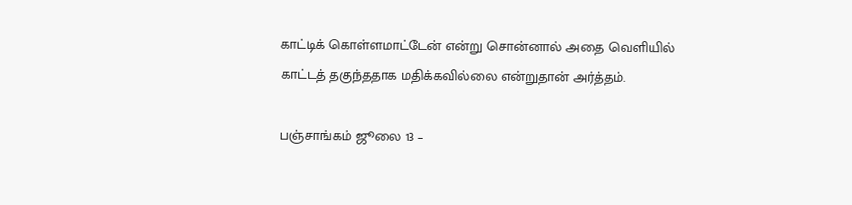காட்டிக் கொள்ளமாட்டேன் என்று சொன்னால் அதை வெளியில் காட்டத் தகுந்ததாக மதிக்கவில்லை என்றுதான் அர்த்தம்.

பஞ்சாங்கம் ஜூலை 13 –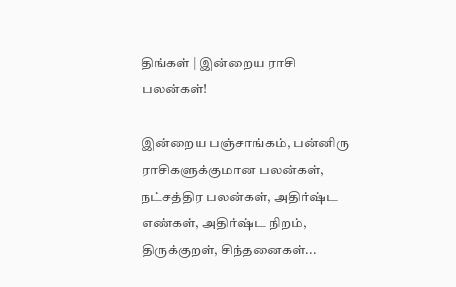திங்கள் | இன்றைய ராசி பலன்கள்!

இன்றைய பஞ்சாங்கம், பன்னிரு ராசிகளுக்குமான பலன்கள், நட்சத்திர பலன்கள், அதிர்ஷ்ட எண்கள், அதிர்ஷ்ட நிறம், திருக்குறள், சிந்தனைகள்...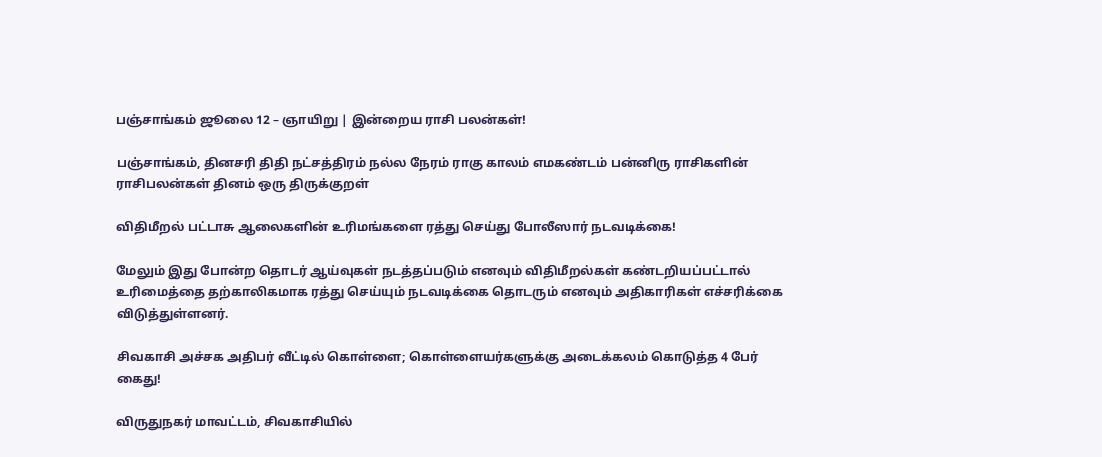பஞ்சாங்கம் ஜூலை 12 – ஞாயிறு | இன்றைய ராசி பலன்கள்!

பஞ்சாங்கம், தினசரி திதி நட்சத்திரம் நல்ல நேரம் ராகு காலம் எமகண்டம் பன்னிரு ராசிகளின் ராசிபலன்கள் தினம் ஒரு திருக்குறள்

விதிமீறல் பட்டாசு ஆலைகளின் உரிமங்களை ரத்து செய்து போலீஸார் நடவடிக்கை!

மேலும் இது போன்ற தொடர் ஆய்வுகள் நடத்தப்படும் எனவும் விதிமீறல்கள் கண்டறியப்பட்டால் உரிமைத்தை தற்காலிகமாக ரத்து செய்யும் நடவடிக்கை தொடரும் எனவும் அதிகாரிகள் எச்சரிக்கை விடுத்துள்ளனர்.

சிவகாசி அச்சக அதிபர் வீட்டில் கொள்ளை; கொள்ளையர்களுக்கு அடைக்கலம் கொடுத்த 4 பேர் கைது!

விருதுநகர் மாவட்டம், சிவகாசியில்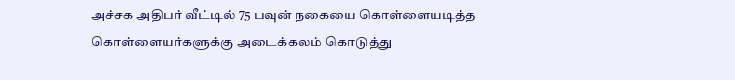அச்சக அதிபர் வீட்டில் 75 பவுன் நகையை கொள்ளையடித்த கொள்ளையர்களுக்கு அடைக்கலம் கொடுத்து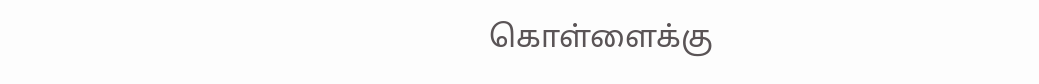கொள்ளைக்கு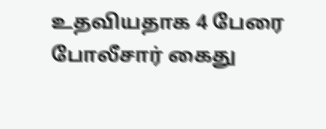உதவியதாக 4 பேரை போலீசார் கைது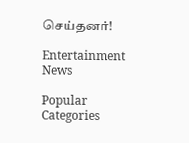செய்தனர்!

Entertainment News

Popular Categories